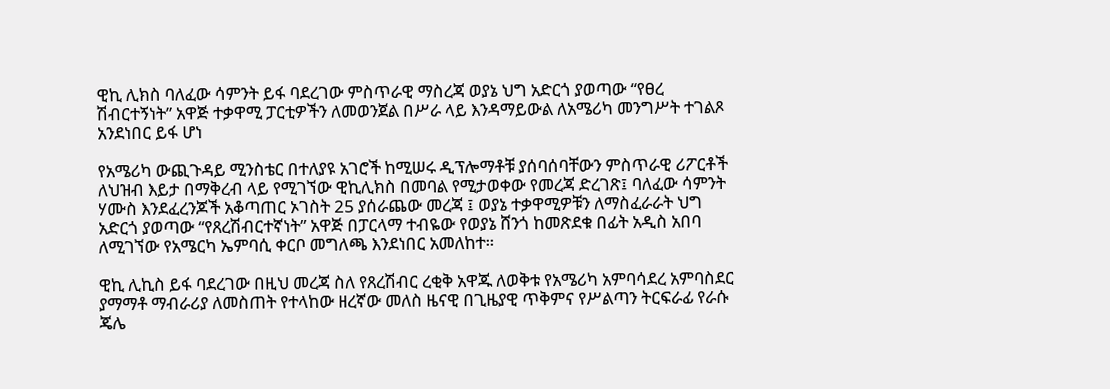ዊኪ ሊክስ ባለፈው ሳምንት ይፋ ባደረገው ምስጥራዊ ማስረጃ ወያኔ ህግ አድርጎ ያወጣው “የፀረ ሽብርተኝነት” አዋጅ ተቃዋሚ ፓርቲዎችን ለመወንጀል በሥራ ላይ እንዳማይውል ለአሜሪካ መንግሥት ተገልጾ አንደነበር ይፋ ሆነ

የአሜሪካ ውጪጉዳይ ሚንስቴር በተለያዩ አገሮች ከሚሠሩ ዲፕሎማቶቹ ያሰባሰባቸውን ምስጥራዊ ሪፖርቶች ለህዝብ እይታ በማቅረብ ላይ የሚገኘው ዊኪሊክስ በመባል የሚታወቀው የመረጃ ድረገጽ፤ ባለፈው ሳምንት ሃሙስ እንደፈረንጆች አቆጣጠር ኦገስት 25 ያሰራጨው መረጃ ፤ ወያኔ ተቃዋሚዎቹን ለማስፈራራት ህግ አድርጎ ያወጣው “የጸረሽብርተኛነት” አዋጅ በፓርላማ ተብዬው የወያኔ ሸንጎ ከመጽደቁ በፊት አዲስ አበባ ለሚገኘው የአሜርካ ኤምባሲ ቀርቦ መግለጫ እንደነበር አመለከተ።

ዊኪ ሊኪስ ይፋ ባደረገው በዚህ መረጃ ስለ የጸረሽብር ረቂቅ አዋጁ ለወቅቱ የአሜሪካ አምባሳደረ አምባስደር ያማማቶ ማብራሪያ ለመስጠት የተላከው ዘረኛው መለስ ዜናዊ በጊዜያዊ ጥቅምና የሥልጣን ትርፍራፊ የራሱ ጄሌ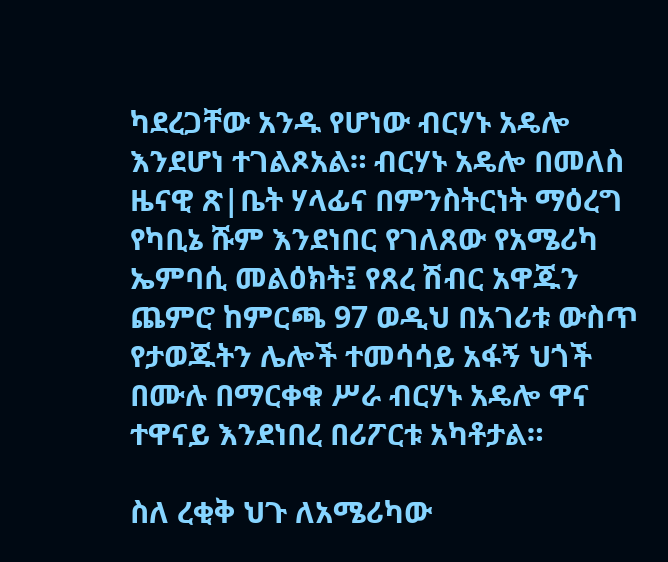ካደረጋቸው አንዱ የሆነው ብርሃኑ አዴሎ እንደሆነ ተገልጾአል። ብርሃኑ አዴሎ በመለስ ዜናዊ ጽ|ቤት ሃላፊና በምንስትርነት ማዕረግ የካቢኔ ሹም እንደነበር የገለጸው የአሜሪካ ኤምባሲ መልዕክት፤ የጸረ ሽብር አዋጁን ጨምሮ ከምርጫ 97 ወዲህ በአገሪቱ ውስጥ የታወጁትን ሌሎች ተመሳሳይ አፋኝ ህጎች በሙሉ በማርቀቁ ሥራ ብርሃኑ አዴሎ ዋና ተዋናይ እንደነበረ በሪፖርቱ አካቶታል።

ስለ ረቂቅ ህጉ ለአሜሪካው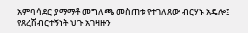አምባሳደር ያማማቶ መግለጫ መስጠቱ የተገለጸው ብርሃኑ አዴሎ፤ የጸረሽብርተኝነት ህጉ አገዛዙን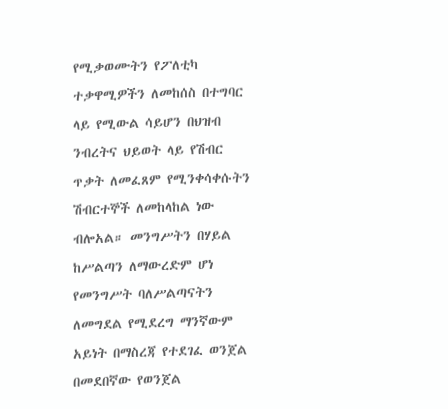የሚቃወሙትን የፖለቲካ ተቃዋሚዎችን ለመከሰስ በተግባር ላይ የሚውል ሳይሆን በህዝብ ንብረትና ህይወት ላይ የሽብር ጥቃት ለመፈጸም የሚንቀሳቀሱትን ሽብርተኞች ለመከላከል ነው ብሎአል። መንግሥትን በሃይል ከሥልጣን ለማውረድም ሆነ የመንግሥት ባለሥልጣናትን ለመግደል የሚደረግ ማንኛውም አይነት በማስረጃ የተደገፈ ወንጀል በመደበኛው የወንጀል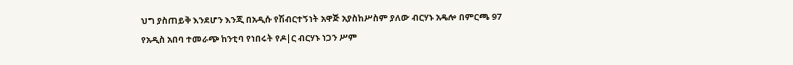ህግ ያስጠይቅ እንደሆን እንጂ በአዲሱ የሽብርተኝነት አዋጅ አያስከሥስም ያለው ብርሃኑ አዴሎ በምርጫ 97 የአዲስ አበባ ተመራጭ ከንቲባ የነበሩት የዶ|ር ብርሃኑ ነጋን ሥም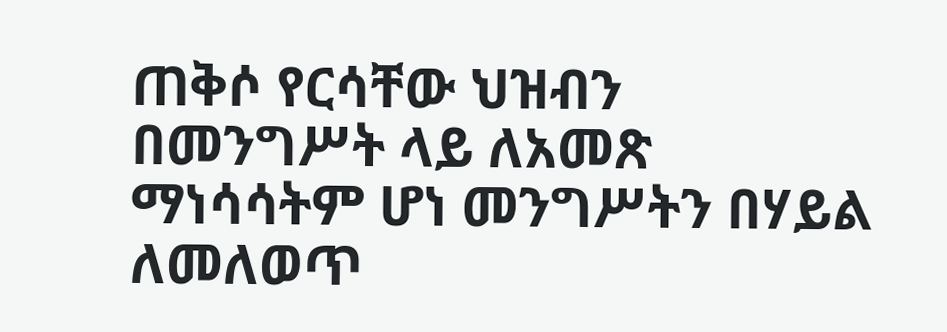ጠቅሶ የርሳቸው ህዝብን በመንግሥት ላይ ለአመጽ ማነሳሳትም ሆነ መንግሥትን በሃይል ለመለወጥ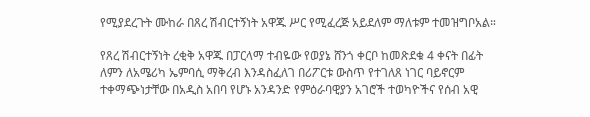የሚያደረጉት ሙከራ በጸረ ሽብርተኝነት አዋጁ ሥር የሚፈረጅ አይደለም ማለቱም ተመዝግቦአል።

የጸረ ሽብርተኝነት ረቂቅ አዋጁ በፓርላማ ተብዬው የወያኔ ሸንጎ ቀርቦ ከመጽደቁ 4 ቀናት በፊት ለምን ለአሜሪካ ኤምባሲ ማቅረብ እንዳስፈለገ በሪፖርቱ ውስጥ የተገለጸ ነገር ባይኖርም ተቀማጭነታቸው በአዲስ አበባ የሆኑ አንዳንድ የምዕራባዊያን አገሮች ተወካዮችና የሰብ አዊ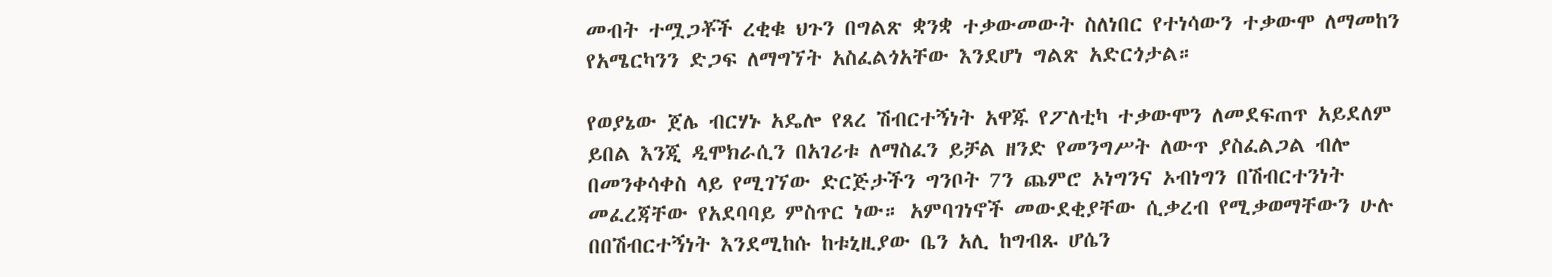መብት ተሟጋቾች ረቂቁ ህጉን በግልጽ ቋንቋ ተቃውመውት ስለነበር የተነሳውን ተቃውሞ ለማመከን የአሜርካንን ድጋፍ ለማግኘት አስፈልጎአቸው እንደሆነ ግልጽ አድርጎታል።

የወያኔው ጀሌ ብርሃኑ አዴሎ የጸረ ሽብርተኝነት አዋጁ የፖለቲካ ተቃውሞን ለመደፍጠጥ አይደለም ይበል እንጂ ዲሞክራሲን በአገሪቱ ለማስፈን ይቻል ዘንድ የመንግሥት ለውጥ ያስፈልጋል ብሎ በመንቀሳቀስ ላይ የሚገኘው ድርጅታችን ግንቦት 7ን ጨምሮ ኦነግንና ኦብነግን በሽብርተንነት መፈረጃቸው የአደባባይ ምስጥር ነው። አምባገነኖች መውደቂያቸው ሲቃረብ የሚቃወማቸውን ሁሉ በበሽብርተኝነት እንደሚከሱ ከቱኒዚያው ቤን አሊ ከግብጹ ሆሴን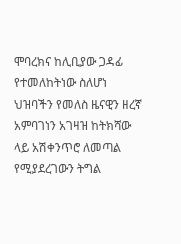ሞባረክና ከሊቢያው ጋዳፊ የተመለከትነው ስለሆነ ህዝባችን የመለስ ዜናዊን ዘረኛ አምባገነን አገዛዝ ከትክሻው ላይ አሽቀንጥሮ ለመጣል የሚያደረገውን ትግል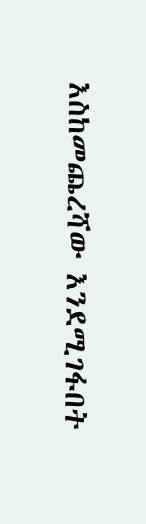እስከመጨረሻው እንደሚገፋበት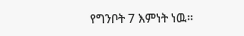የግንቦት 7 እምነት ነዉ።